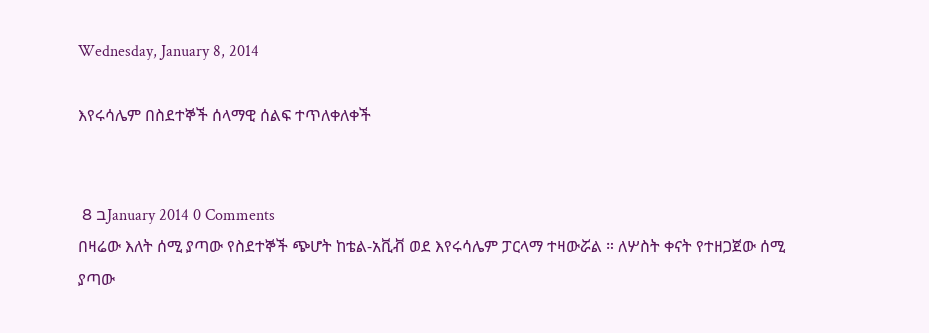Wednesday, January 8, 2014

እየሩሳሌም በስደተኞች ሰላማዊ ሰልፍ ተጥለቀለቀች


 8 בJanuary 2014 0 Comments
በዛሬው እለት ሰሚ ያጣው የስደተኞች ጭሆት ከቴል-አቪቭ ወደ እየሩሳሌም ፓርላማ ተዛውሯል ። ለሦስት ቀናት የተዘጋጀው ሰሚ ያጣው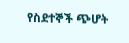የስደተኞች ጭሆት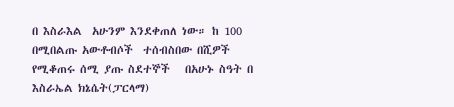በ እስራእል  አሁንም እንደቀጠለ ነው። ከ 100 በሚበልጡ አውቶብሶች  ተሰብስበው በሺዎች የሚቆጠሩ ሰሚ ያጡ ስደተኞች   በአሁኑ ስዓት በ እስራኤል ክኔሴት(ፓርላማ)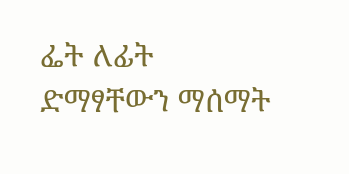ፌት ለፊት ድማፃቸውን ማሰማት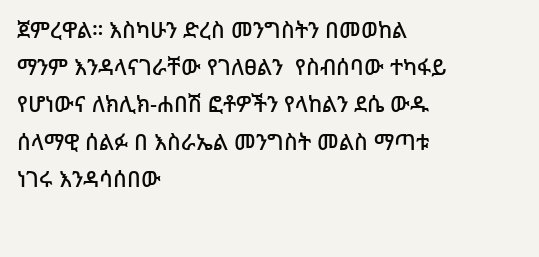ጀምረዋል። እስካሁን ድረስ መንግስትን በመወከል ማንም እንዳላናገራቸው የገለፀልን  የስብሰባው ተካፋይ የሆነውና ለክሊክ-ሐበሽ ፎቶዎችን የላከልን ደሴ ውዱ ሰላማዊ ሰልፉ በ እስራኤል መንግስት መልስ ማጣቱ ነገሩ እንዳሳሰበው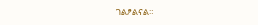ገልፆልናል።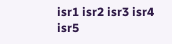isr1 isr2 isr3 isr4 isr5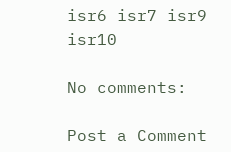isr6 isr7 isr9 isr10

No comments:

Post a Comment